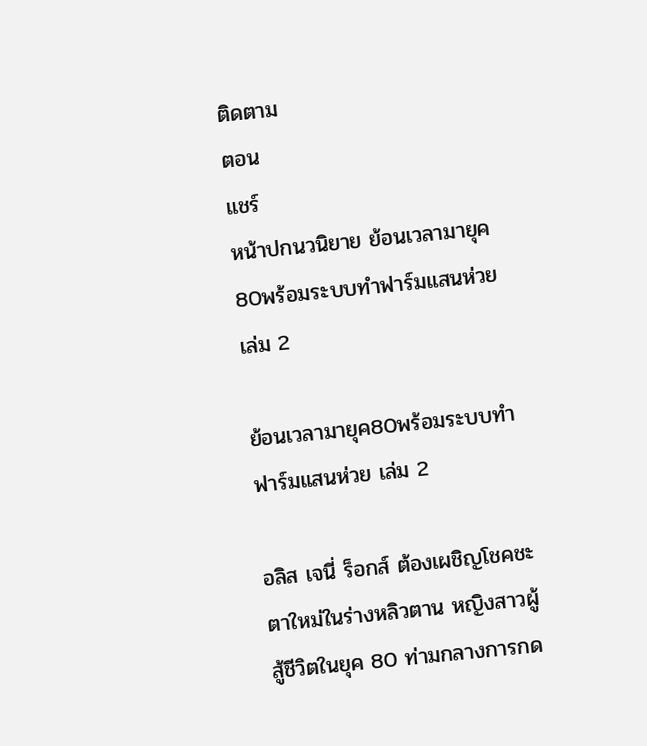ติดตาม
ตอน
แชร์
หน้าปกนวนิยาย ย้อนเวลามายุค80พร้อมระบบทำฟาร์มแสนห่วย เล่ม 2

ย้อนเวลามายุค80พร้อมระบบทำฟาร์มแสนห่วย เล่ม 2

อลิส เจนี่ ร็อกส์ ต้องเผชิญโชคชะตาใหม่ในร่างหลิวตาน หญิงสาวผู้สู้ชีวิตในยุค 80 ท่ามกลางการกด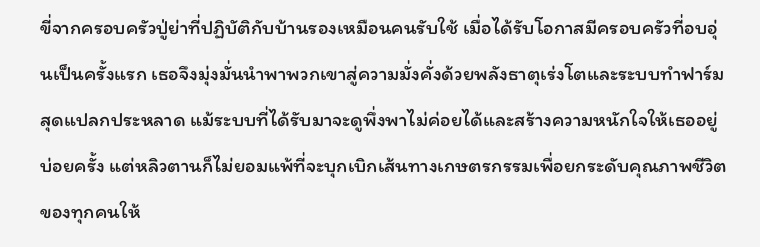ขี่จากครอบครัวปู่ย่าที่ปฏิบัติกับบ้านรองเหมือนคนรับใช้ เมื่อได้รับโอกาสมีครอบครัวที่อบอุ่นเป็นครั้งแรก เธอจึงมุ่งมั่นนำพาพวกเขาสู่ความมั่งคั่งด้วยพลังธาตุเร่งโตและระบบทำฟาร์มสุดแปลกประหลาด แม้ระบบที่ได้รับมาจะดูพึ่งพาไม่ค่อยได้และสร้างความหนักใจให้เธออยู่บ่อยครั้ง แต่หลิวตานก็ไม่ยอมแพ้ที่จะบุกเบิกเส้นทางเกษตรกรรมเพื่อยกระดับคุณภาพชีวิตของทุกคนให้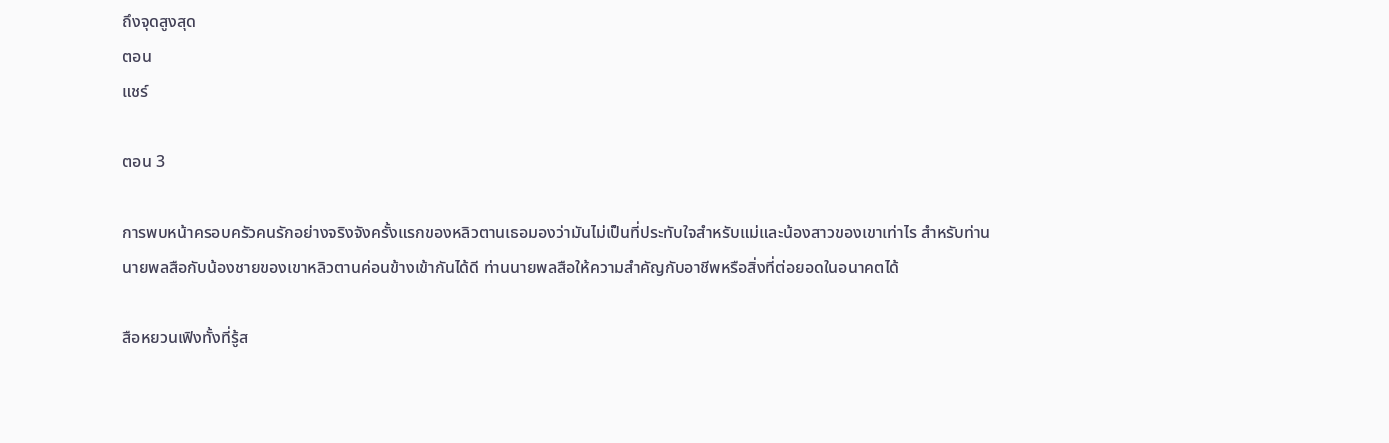ถึงจุดสูงสุด
ตอน
แชร์

ตอน 3

การพบหน้าครอบครัวคนรักอย่างจริงจังครั้งแรกของหลิวตานเธอมองว่ามันไม่เป็นที่ประทับใจสำหรับแม่และน้องสาวของเขาเท่าไร สำหรับท่านนายพลสือกับน้องชายของเขาหลิวตานค่อนข้างเข้ากันได้ดี ท่านนายพลสือให้ความสำคัญกับอาชีพหรือสิ่งที่ต่อยอดในอนาคตได้

สือหยวนเฟิงทั้งที่รู้ส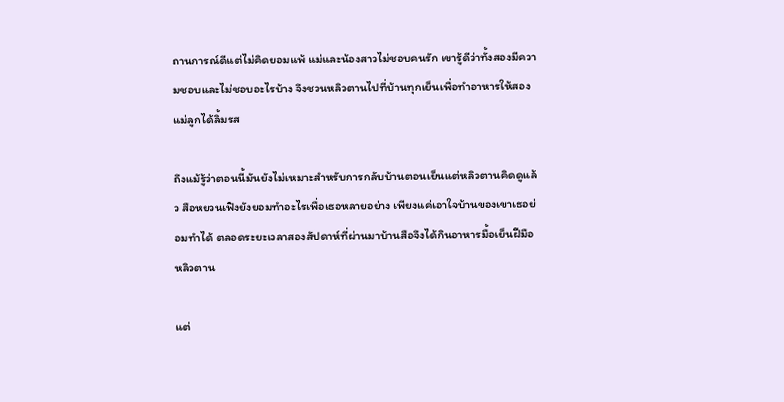ถานการณ์ดีแต่ไม่คิดยอมแพ้ แม่และน้องสาวไม่ชอบคนรัก เขารู้ดีว่าทั้งสองมีความชอบและไม่ชอบอะไรบ้าง จึงชวนหลิวตานไปที่บ้านทุกเย็นเพื่อทำอาหารให้สองแม่ลูกได้ลิ้มรส

ถึงแม้รู้ว่าตอนนี้มันยังไม่เหมาะสำหรับการกลับบ้านตอนเย็นแต่หลิวตานคิดดูแล้ว สือหยวนเฟิงยังยอมทำอะไรเพื่อเธอหลายอย่าง เพียงแค่เอาใจบ้านของเขาเธอย่อมทำได้ ตลอดระยะเวลาสองสัปดาห์ที่ผ่านมาบ้านสือจึงได้กินอาหารมื้อเย็นฝีมือหลิวตาน

แต่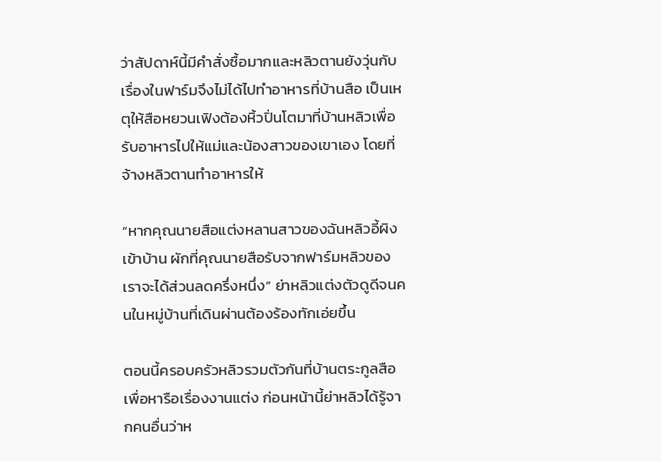ว่าสัปดาห์นี้มีคำสั่งซื้อมากและหลิวตานยังวุ่นกับเรื่องในฟาร์มจึงไม่ได้ไปทำอาหารที่บ้านสือ เป็นเหตุให้สือหยวนเฟิงต้องหิ้วปิ่นโตมาที่บ้านหลิวเพื่อรับอาหารไปให้แม่และน้องสาวของเขาเอง โดยที่จ้างหลิวตานทำอาหารให้

“หากคุณนายสือแต่งหลานสาวของฉันหลิวอี้ผิงเข้าบ้าน ผักที่คุณนายสือรับจากฟาร์มหลิวของเราจะได้ส่วนลดครึ่งหนึ่ง” ย่าหลิวแต่งตัวดูดีจนคนในหมู่บ้านที่เดินผ่านต้องร้องทักเอ่ยขึ้น

ตอนนี้ครอบครัวหลิวรวมตัวกันที่บ้านตระกูลสือเพื่อหารือเรื่องงานแต่ง ก่อนหน้านี้ย่าหลิวได้รู้จากคนอื่นว่าห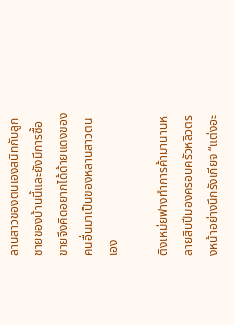ลานสาวของตนเองสนิทกับลูกชายของบ้านนี้และยังมีการซื้อขายจึงคิดอยากได้ด้ายแดงของคนอื่นมาเป็นของหลานสาวตนเอง

ติงเหม่ยฟางทำการค้ามานานหลายสิบปีมองครอบครัวหลิวตรงหน้าอย่างนึกรังเกียจ “แต่งอะ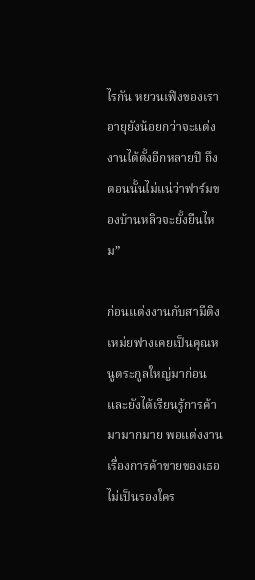ไรกัน หยวนเฟิงของเราอายุยังน้อยกว่าจะแต่งงานได้ตั้งอีกหลายปี ถึงตอนนั้นไม่แน่ว่าฟาร์มของบ้านหลิวจะยั้งยืนไหม”

ก่อนแต่งงานกับสามีติงเหม่ยฟางเคยเป็นคุณหนูตระกูลใหญ่มาก่อน และยังได้เรียนรู้การค้ามามากมาย พอแต่งงานเรื่องการค้าขายของเธอไม่เป็นรองใคร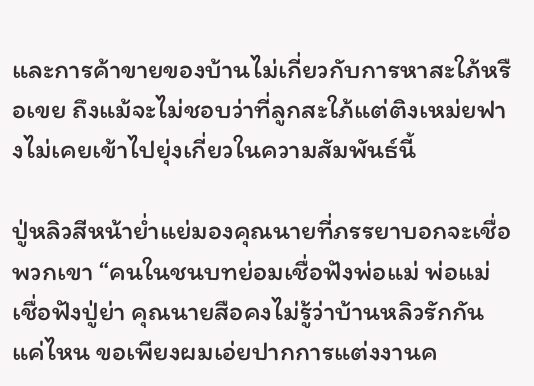และการค้าขายของบ้านไม่เกี่ยวกับการหาสะใภ้หรือเขย ถึงแม้จะไม่ชอบว่าที่ลูกสะใภ้แต่ติงเหม่ยฟางไม่เคยเข้าไปยุ่งเกี่ยวในความสัมพันธ์นี้

ปู่หลิวสีหน้าย่ำแย่มองคุณนายที่ภรรยาบอกจะเชื่อพวกเขา “คนในชนบทย่อมเชื่อฟังพ่อแม่ พ่อแม่เชื่อฟังปู่ย่า คุณนายสือคงไม่รู้ว่าบ้านหลิวรักกันแค่ไหน ขอเพียงผมเอ่ยปากการแต่งงานค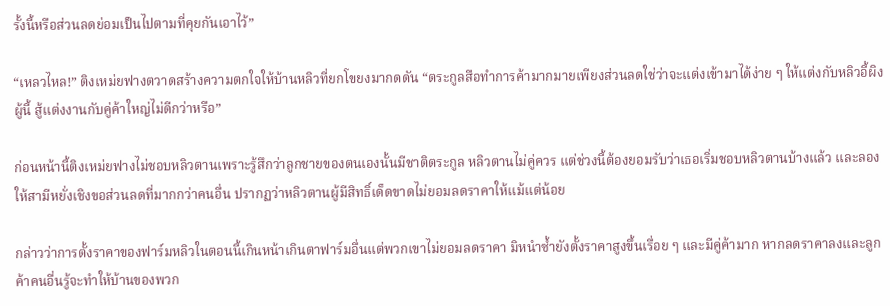รั้งนี้หรือส่วนลดย่อมเป็นไปตามที่คุยกันเอาไว้”

“เหลวไหล!” ติงเหม่ยฟางตวาดสร้างความตกใจให้บ้านหลิวที่ยกโขยงมากดดัน “ตระกูลสือทำการค้ามากมายเพียงส่วนลดใช่ว่าจะแต่งเข้ามาได้ง่าย ๆ ให้แต่งกับหลิวอี้ผิงผู้นี้ สู้แต่งงานกับคู่ค้าใหญ่ไม่ดีกว่าหรือ”

ก่อนหน้านี้ติงเหม่ยฟางไม่ชอบหลิวตานเพราะรู้สึกว่าลูกชายของตนเองนั้นมีชาติตระกูล หลิวตานไม่คู่ควร แต่ช่วงนี้ต้องยอมรับว่าเธอเริ่มชอบหลิวตานบ้างแล้ว และลองให้สามีหยั่งเชิงขอส่วนลดที่มากกว่าคนอื่น ปรากฏว่าหลิวตานผู้มีสิทธิ์เด็ดขาดไม่ยอมลดราคาให้แม้แต่น้อย

กล่าวว่าการตั้งราคาของฟาร์มหลิวในตอนนี้เกินหน้าเกินตาฟาร์มอื่นแต่พวกเขาไม่ยอมลดราคา มิหนำซ้ำยังตั้งราคาสูงขึ้นเรื่อย ๆ และมีคู่ค้ามาก หากลดราคาลงและลูกค้าคนอื่นรู้จะทำให้บ้านของพวก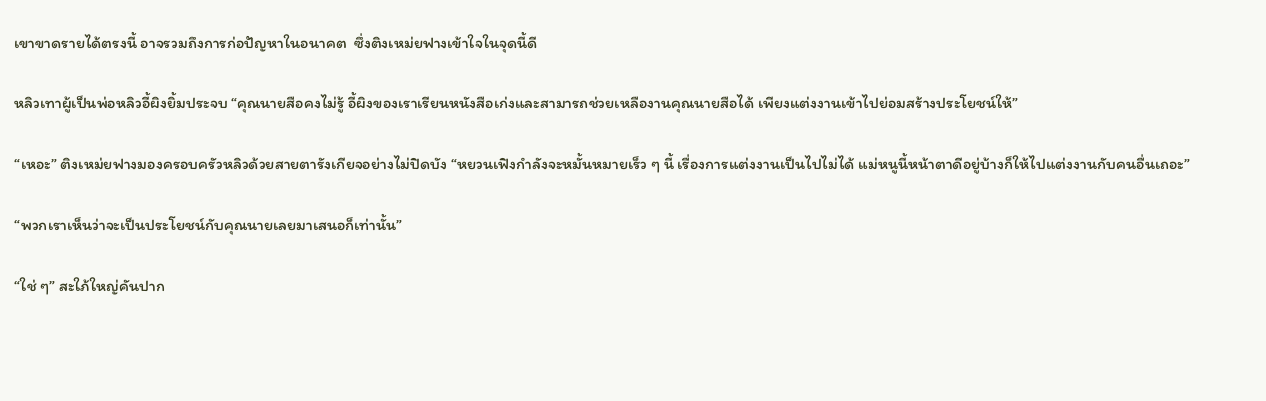เขาขาดรายได้ตรงนี้ อาจรวมถึงการก่อปัญหาในอนาคต  ซึ่งติงเหม่ยฟางเข้าใจในจุดนี้ดี

หลิวเทาผู้เป็นพ่อหลิวอี้ผิงยิ้มประจบ “คุณนายสือคงไม่รู้ อี้ผิงของเราเรียนหนังสือเก่งและสามารถช่วยเหลืองานคุณนายสือได้ เพียงแต่งงานเข้าไปย่อมสร้างประโยชน์ให้”

“เหอะ” ติงเหม่ยฟางมองครอบครัวหลิวด้วยสายตารังเกียจอย่างไม่ปิดบัง “หยวนเฟิงกำลังจะหมั้นหมายเร็ว ๆ นี้ เรื่องการแต่งงานเป็นไปไม่ได้ แม่หนูนี้หน้าตาดีอยู่บ้างก็ให้ไปแต่งงานกับคนอื่นเถอะ”

“พวกเราเห็นว่าจะเป็นประโยชน์กับคุณนายเลยมาเสนอก็เท่านั้น”

“ใช่ ๆ” สะใภ้ใหญ่คันปาก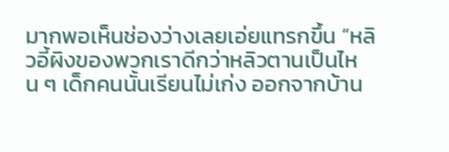มากพอเห็นช่องว่างเลยเอ่ยแทรกขึ้น “หลิวอี้ผิงของพวกเราดีกว่าหลิวตานเป็นไหน ๆ เด็กคนนั้นเรียนไม่เก่ง ออกจากบ้าน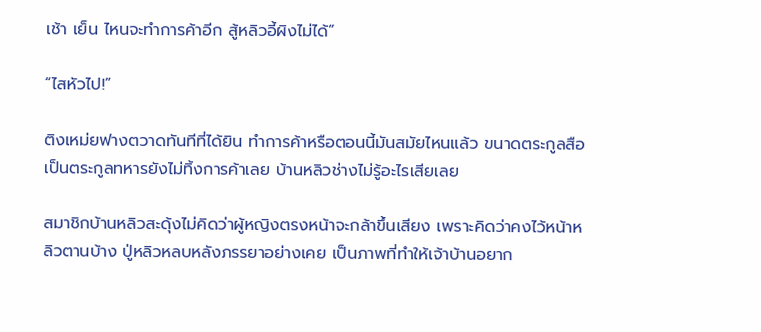เช้า เย็น ไหนจะทำการค้าอีก สู้หลิวอี้ผิงไม่ได้”

“ไสหัวไป!”

ติงเหม่ยฟางตวาดทันทีที่ได้ยิน ทำการค้าหรือตอนนี้มันสมัยไหนแล้ว ขนาดตระกูลสือเป็นตระกูลทหารยังไม่ทิ้งการค้าเลย บ้านหลิวช่างไม่รู้อะไรเสียเลย

สมาชิกบ้านหลิวสะดุ้งไม่คิดว่าผู้หญิงตรงหน้าจะกล้าขึ้นเสียง เพราะคิดว่าคงไว้หน้าหลิวตานบ้าง ปู่หลิวหลบหลังภรรยาอย่างเคย เป็นภาพที่ทำให้เจ้าบ้านอยาก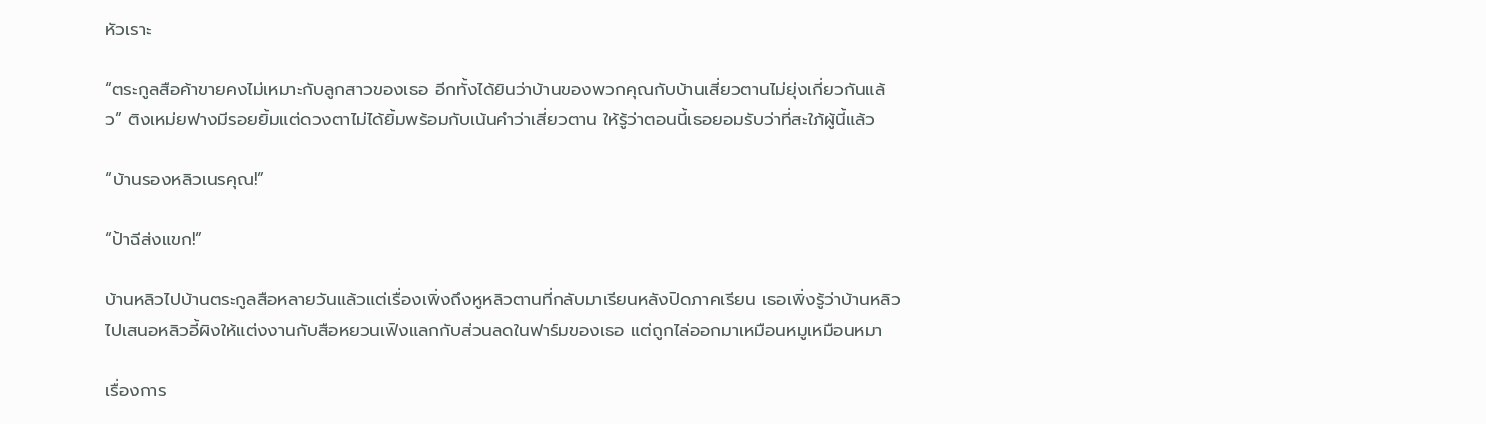หัวเราะ

“ตระกูลสือค้าขายคงไม่เหมาะกับลูกสาวของเธอ อีกทั้งได้ยินว่าบ้านของพวกคุณกับบ้านเสี่ยวตานไม่ยุ่งเกี่ยวกันแล้ว” ติงเหม่ยฟางมีรอยยิ้มแต่ดวงตาไม่ได้ยิ้มพร้อมกับเน้นคำว่าเสี่ยวตาน ให้รู้ว่าตอนนี้เธอยอมรับว่าที่สะใภ้ผู้นี้แล้ว

“บ้านรองหลิวเนรคุณ!”

“ป้าฉีส่งแขก!”

บ้านหลิวไปบ้านตระกูลสือหลายวันแล้วแต่เรื่องเพิ่งถึงหูหลิวตานที่กลับมาเรียนหลังปิดภาคเรียน เธอเพิ่งรู้ว่าบ้านหลิวไปเสนอหลิวอี้ผิงให้แต่งงานกับสือหยวนเฟิงแลกกับส่วนลดในฟาร์มของเธอ แต่ถูกไล่ออกมาเหมือนหมูเหมือนหมา

เรื่องการ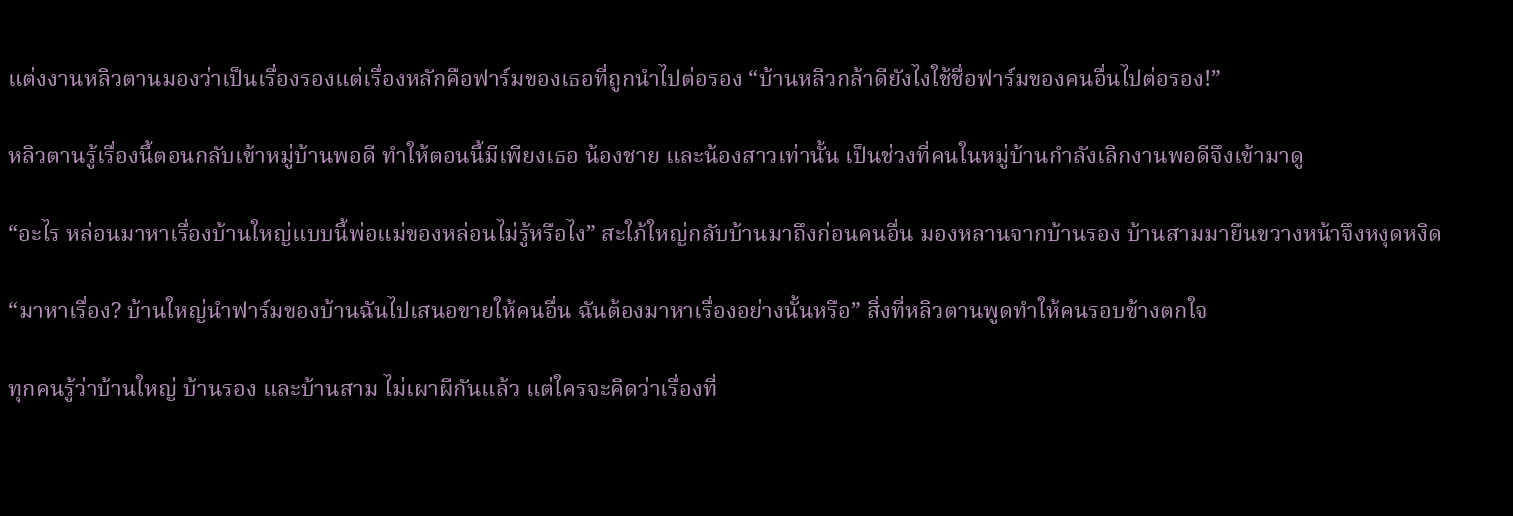แต่งงานหลิวตานมองว่าเป็นเรื่องรองแต่เรื่องหลักคือฟาร์มของเธอที่ถูกนำไปต่อรอง “บ้านหลิวกล้าดียังไงใช้ชื่อฟาร์มของคนอื่นไปต่อรอง!”

หลิวตานรู้เรื่องนี้ตอนกลับเข้าหมู่บ้านพอดี ทำให้ตอนนี้มีเพียงเธอ น้องชาย และน้องสาวเท่านั้น เป็นช่วงที่คนในหมู่บ้านกำลังเลิกงานพอดีจึงเข้ามาดู

“อะไร หล่อนมาหาเรื่องบ้านใหญ่แบบนี้พ่อแม่ของหล่อนไม่รู้หรือไง” สะใภ้ใหญ่กลับบ้านมาถึงก่อนคนอื่น มองหลานจากบ้านรอง บ้านสามมายืนขวางหน้าจึงหงุดหงิด

“มาหาเรื่อง? บ้านใหญ่นำฟาร์มของบ้านฉันไปเสนอขายให้คนอื่น ฉันต้องมาหาเรื่องอย่างนั้นหรือ” สิ่งที่หลิวตานพูดทำให้คนรอบข้างตกใจ

ทุกคนรู้ว่าบ้านใหญ่ บ้านรอง และบ้านสาม ไม่เผาผีกันแล้ว แต่ใครจะคิดว่าเรื่องที่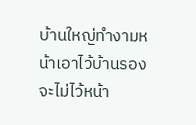บ้านใหญ่ทำงามหน้าเอาไว้บ้านรองจะไม่ไว้หน้า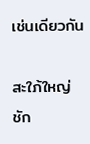เช่นเดียวกัน

สะใภ้ใหญ่ชัก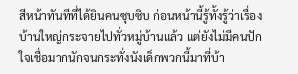สีหน้าทันทีที่ได้ยินคนซุบซิบ ก่อนหน้านี้รู้ทั้งรู้ว่าเรื่องบ้านใหญ่กระจายไปทั่วหมู่บ้านแล้ว แต่ยังไม่มีคนปักใจเชื่อมากนักจนกระทั่งนังเด็กพวกนี้มาที่บ้า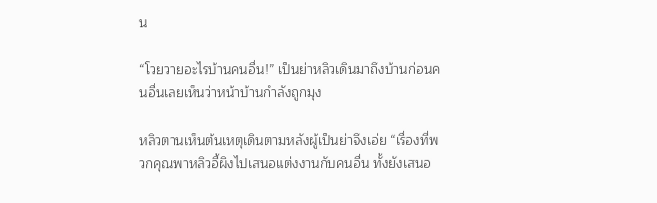น

“โวยวายอะไรบ้านคนอื่น!” เป็นย่าหลิวเดินมาถึงบ้านก่อนคนอื่นเลยเห็นว่าหน้าบ้านกำลังถูกมุง

หลิวตานเห็นต้นเหตุเดินตามหลังผู้เป็นย่าจึงเอ่ย “เรื่องที่พวกคุณพาหลิวอี้ผิงไปเสนอแต่งงานกับคนอื่น ทั้งยังเสนอ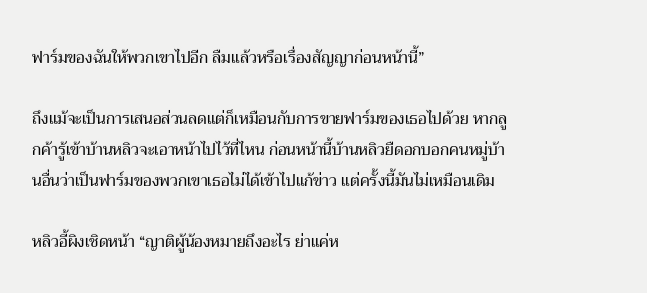ฟาร์มของฉันให้พวกเขาไปอีก ลืมแล้วหรือเรื่องสัญญาก่อนหน้านี้”

ถึงแม้จะเป็นการเสนอส่วนลดแต่ก็เหมือนกับการขายฟาร์มของเธอไปด้วย หากลูกค้ารู้เข้าบ้านหลิวจะเอาหน้าไปไว้ที่ไหน ก่อนหน้านี้บ้านหลิวยืดอกบอกคนหมู่บ้านอื่นว่าเป็นฟาร์มของพวกเขาเธอไม่ได้เข้าไปแก้ข่าว แต่ครั้งนี้มันไม่เหมือนเดิม

หลิวอี้ผิงเชิดหน้า “ญาติผู้น้องหมายถึงอะไร ย่าแค่ห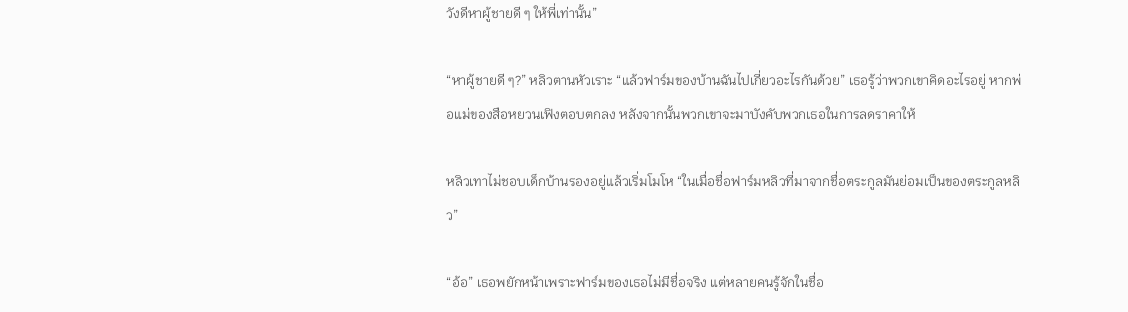วังดีหาผู้ชายดี ๆ ให้พี่เท่านั้น”

“หาผู้ชายดี ๆ?” หลิวตานหัวเราะ “แล้วฟาร์มของบ้านฉันไปเกี่ยวอะไรกันด้วย” เธอรู้ว่าพวกเขาคิดอะไรอยู่ หากพ่อแม่ของสือหยวนเฟิงตอบตกลง หลังจากนั้นพวกเขาจะมาบังคับพวกเธอในการลดราคาให้

หลิวเทาไม่ชอบเด็กบ้านรองอยู่แล้วเริ่มโมโห “ในเมื่อชื่อฟาร์มหลิวที่มาจากชื่อตระกูลมันย่อมเป็นของตระกูลหลิว”

“อ้อ” เธอพยักหน้าเพราะฟาร์มของเธอไม่มีชื่อจริง แต่หลายคนรู้จักในชื่อ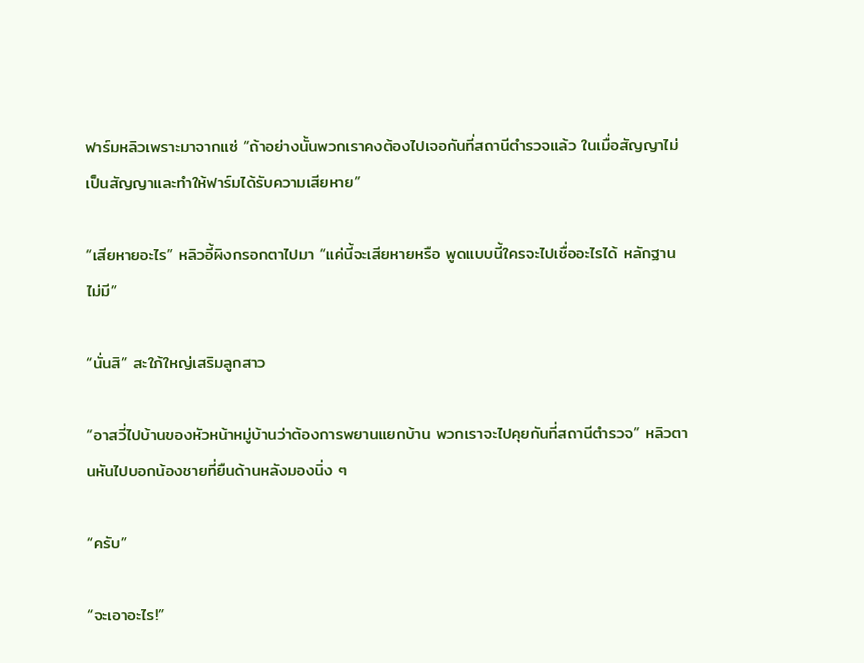ฟาร์มหลิวเพราะมาจากแซ่ “ถ้าอย่างนั้นพวกเราคงต้องไปเจอกันที่สถานีตำรวจแล้ว ในเมื่อสัญญาไม่เป็นสัญญาและทำให้ฟาร์มได้รับความเสียหาย”

“เสียหายอะไร” หลิวอี้ผิงกรอกตาไปมา “แค่นี้จะเสียหายหรือ พูดแบบนี้ใครจะไปเชื่ออะไรได้ หลักฐานไม่มี”

“นั่นสิ” สะใภ้ใหญ่เสริมลูกสาว

“อาสวี่ไปบ้านของหัวหน้าหมู่บ้านว่าต้องการพยานแยกบ้าน พวกเราจะไปคุยกันที่สถานีตำรวจ” หลิวตานหันไปบอกน้องชายที่ยืนด้านหลังมองนิ่ง ๆ

“ครับ”

“จะเอาอะไร!”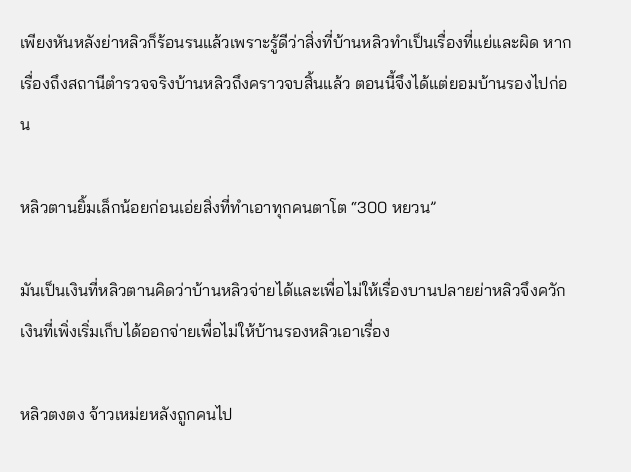เพียงหันหลังย่าหลิวก็ร้อนรนแล้วเพราะรู้ดีว่าสิ่งที่บ้านหลิวทำเป็นเรื่องที่แย่และผิด หากเรื่องถึงสถานีตำรวจจริงบ้านหลิวถึงคราวจบสิ้นแล้ว ตอนนี้จึงได้แต่ยอมบ้านรองไปก่อน

หลิวตานยิ้มเล็กน้อยก่อนเอ่ยสิ่งที่ทำเอาทุกคนตาโต “300 หยวน”

มันเป็นเงินที่หลิวตานคิดว่าบ้านหลิวจ่ายได้และเพื่อไม่ให้เรื่องบานปลายย่าหลิวจึงควักเงินที่เพิ่งเริ่มเก็บได้ออกจ่ายเพื่อไม่ให้บ้านรองหลิวเอาเรื่อง

หลิวตงตง จ้าวเหม่ยหลังถูกคนไป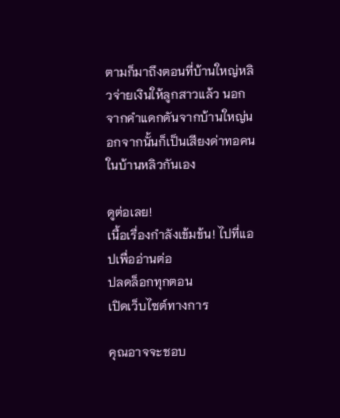ตามก็มาถึงตอนที่บ้านใหญ่หลิวจ่ายเงินให้ลูกสาวแล้ว นอกจากคำแดกดันจากบ้านใหญ่นอกจากนั้นก็เป็นเสียงด่าทอคนในบ้านหลิวกันเอง

ดูต่อเลย!
เนื้อเรื่องกำลังเข้มข้น! ไปที่แอปเพื่ออ่านต่อ
ปลดล็อกทุกตอน
เปิดเว็บไซต์ทางการ

คุณอาจจะชอบ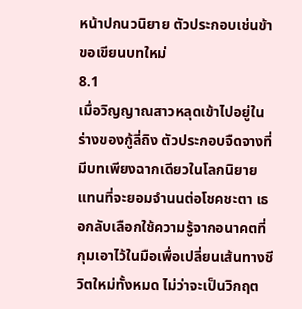หน้าปกนวนิยาย ตัวประกอบเช่นข้าขอเขียนบทใหม่
8.1
เมื่อวิญญาณสาวหลุดเข้าไปอยู่ในร่างของกู้ลี่ถิง ตัวประกอบจืดจางที่มีบทเพียงฉากเดียวในโลกนิยายแทนที่จะยอมจำนนต่อโชคชะตา เธอกลับเลือกใช้ความรู้จากอนาคตที่กุมเอาไว้ในมือเพื่อเปลี่ยนเส้นทางชีวิตใหม่ทั้งหมด ไม่ว่าจะเป็นวิกฤต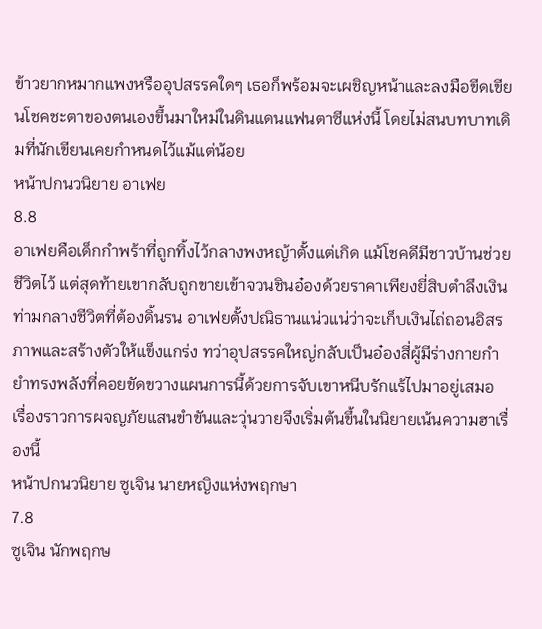ข้าวยากหมากแพงหรืออุปสรรคใดๆ เธอก็พร้อมจะเผชิญหน้าและลงมือขีดเขียนโชคชะตาของตนเองขึ้นมาใหม่ในดินแดนแฟนตาซีแห่งนี้ โดยไม่สนบทบาทเดิมที่นักเขียนเคยกำหนดไว้แม้แต่น้อย
หน้าปกนวนิยาย อาเฟย
8.8
อาเฟยคือเด็กกำพร้าที่ถูกทิ้งไว้กลางพงหญ้าตั้งแต่เกิด แม้โชคดีมีชาวบ้านช่วยชีวิตไว้ แต่สุดท้ายเขากลับถูกขายเข้าจวนชินอ๋องด้วยราคาเพียงยี่สิบตำลึงเงิน ท่ามกลางชีวิตที่ต้องดิ้นรน อาเฟยตั้งปณิธานแน่วแน่ว่าจะเก็บเงินไถ่ถอนอิสรภาพและสร้างตัวให้แข็งแกร่ง ทว่าอุปสรรคใหญ่กลับเป็นอ๋องสี่ผู้มีร่างกายกำยำทรงพลังที่คอยขัดขวางแผนการนี้ด้วยการจับเขาหนีบรักแร้ไปมาอยู่เสมอ เรื่องราวการผจญภัยแสนขำขันและวุ่นวายจึงเริ่มต้นขึ้นในนิยายเน้นความฮาเรื่องนี้
หน้าปกนวนิยาย ซูเจิน นายหญิงแห่งพฤกษา
7.8
ซูเจิน นักพฤกษ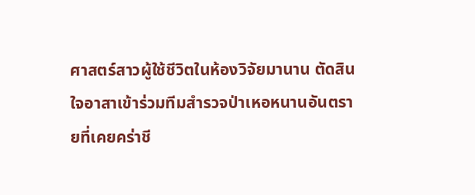ศาสตร์สาวผู้ใช้ชีวิตในห้องวิจัยมานาน ตัดสินใจอาสาเข้าร่วมทีมสำรวจป่าเหอหนานอันตรายที่เคยคร่าชี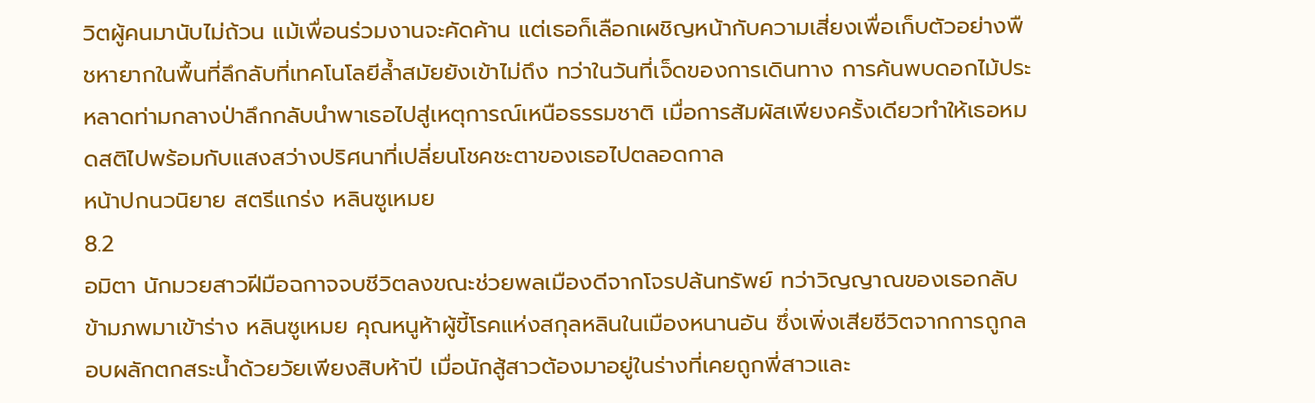วิตผู้คนมานับไม่ถ้วน แม้เพื่อนร่วมงานจะคัดค้าน แต่เธอก็เลือกเผชิญหน้ากับความเสี่ยงเพื่อเก็บตัวอย่างพืชหายากในพื้นที่ลึกลับที่เทคโนโลยีล้ำสมัยยังเข้าไม่ถึง ทว่าในวันที่เจ็ดของการเดินทาง การค้นพบดอกไม้ประหลาดท่ามกลางป่าลึกกลับนำพาเธอไปสู่เหตุการณ์เหนือธรรมชาติ เมื่อการสัมผัสเพียงครั้งเดียวทำให้เธอหมดสติไปพร้อมกับแสงสว่างปริศนาที่เปลี่ยนโชคชะตาของเธอไปตลอดกาล
หน้าปกนวนิยาย สตรีแกร่ง หลินซูเหมย
8.2
อมิตา นักมวยสาวฝีมือฉกาจจบชีวิตลงขณะช่วยพลเมืองดีจากโจรปล้นทรัพย์ ทว่าวิญญาณของเธอกลับข้ามภพมาเข้าร่าง หลินซูเหมย คุณหนูห้าผู้ขี้โรคแห่งสกุลหลินในเมืองหนานอัน ซึ่งเพิ่งเสียชีวิตจากการถูกลอบผลักตกสระน้ำด้วยวัยเพียงสิบห้าปี เมื่อนักสู้สาวต้องมาอยู่ในร่างที่เคยถูกพี่สาวและ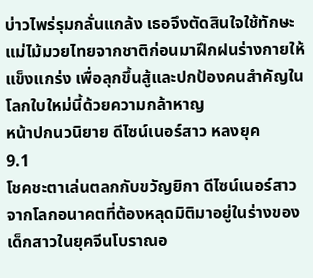บ่าวไพร่รุมกลั่นแกล้ง เธอจึงตัดสินใจใช้ทักษะแม่ไม้มวยไทยจากชาติก่อนมาฝึกฝนร่างกายให้แข็งแกร่ง เพื่อลุกขึ้นสู้และปกป้องคนสำคัญในโลกใบใหม่นี้ด้วยความกล้าหาญ
หน้าปกนวนิยาย ดีไซน์เนอร์สาว หลงยุค
9.1
โชคชะตาเล่นตลกกับขวัญยิกา ดีไซน์เนอร์สาวจากโลกอนาคตที่ต้องหลุดมิติมาอยู่ในร่างของเด็กสาวในยุคจีนโบราณอ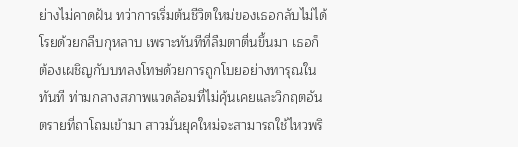ย่างไม่คาดฝัน ทว่าการเริ่มต้นชีวิตใหม่ของเธอกลับไม่ได้โรยด้วยกลีบกุหลาบ เพราะทันทีที่ลืมตาตื่นขึ้นมา เธอก็ต้องเผชิญกับบทลงโทษด้วยการถูกโบยอย่างทารุณในทันที ท่ามกลางสภาพแวดล้อมที่ไม่คุ้นเคยและวิกฤตอันตรายที่ถาโถมเข้ามา สาวมั่นยุคใหม่จะสามารถใช้ไหวพริ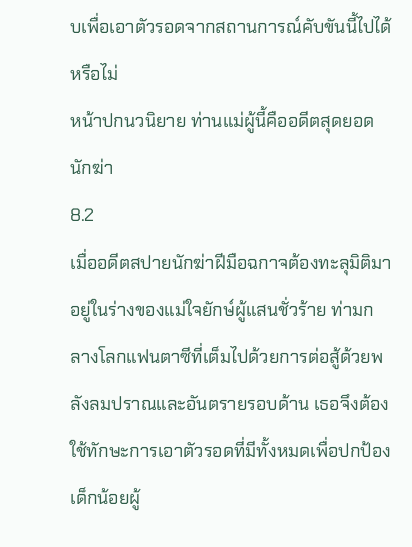บเพื่อเอาตัวรอดจากสถานการณ์คับขันนี้ไปได้หรือไม่
หน้าปกนวนิยาย ท่านแม่ผู้นี้คืออดีตสุดยอดนักฆ่า
8.2
เมื่ออดีตสปายนักฆ่าฝีมือฉกาจต้องทะลุมิติมาอยู่ในร่างของแม่ใจยักษ์ผู้แสนชั่วร้าย ท่ามกลางโลกแฟนตาซีที่เต็มไปด้วยการต่อสู้ด้วยพลังลมปราณและอันตรายรอบด้าน เธอจึงต้องใช้ทักษะการเอาตัวรอดที่มีทั้งหมดเพื่อปกป้องเด็กน้อยผู้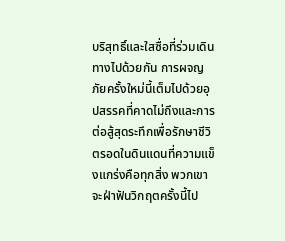บริสุทธิ์และใสซื่อที่ร่วมเดินทางไปด้วยกัน การผจญภัยครั้งใหม่นี้เต็มไปด้วยอุปสรรคที่คาดไม่ถึงและการต่อสู้สุดระทึกเพื่อรักษาชีวิตรอดในดินแดนที่ความแข็งแกร่งคือทุกสิ่ง พวกเขาจะฝ่าฟันวิกฤตครั้งนี้ไป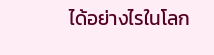ได้อย่างไรในโลก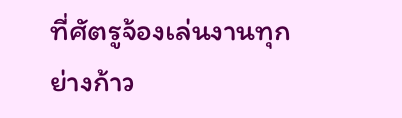ที่ศัตรูจ้องเล่นงานทุกย่างก้าว